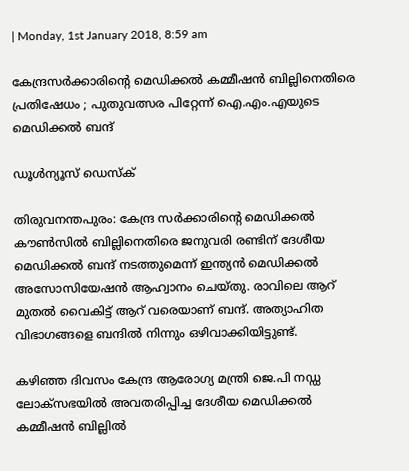| Monday, 1st January 2018, 8:59 am

കേന്ദ്രസര്‍ക്കാരിന്റെ മെഡിക്കല്‍ കമ്മീഷന്‍ ബില്ലിനെതിരെ പ്രതിഷേധം ; പുതുവത്സര പിറ്റേന്ന് ഐ.എം.എയുടെ മെഡിക്കല്‍ ബന്ദ്

ഡൂള്‍ന്യൂസ് ഡെസ്‌ക്

തിരുവനന്തപുരം: കേന്ദ്ര സര്‍ക്കാരിന്റെ മെഡിക്കല്‍ കൗണ്‍സില്‍ ബില്ലിനെതിരെ ജനുവരി രണ്ടിന് ദേശീയ മെഡിക്കല്‍ ബന്ദ് നടത്തുമെന്ന് ഇന്ത്യന്‍ മെഡിക്കല്‍ അസോസിയേഷന്‍ ആഹ്വാനം ചെയ്തു. രാവിലെ ആറ് മുതല്‍ വൈകിട്ട് ആറ് വരെയാണ് ബന്ദ്. അത്യാഹിത വിഭാഗങ്ങളെ ബന്ദില്‍ നിന്നും ഒഴിവാക്കിയിട്ടുണ്ട്.

കഴിഞ്ഞ ദിവസം കേന്ദ്ര ആരോഗ്യ മന്ത്രി ജെ.പി നഡ്ഡ ലോക്സഭയില്‍ അവതരിപ്പിച്ച ദേശീയ മെഡിക്കല്‍ കമ്മീഷന്‍ ബില്ലില്‍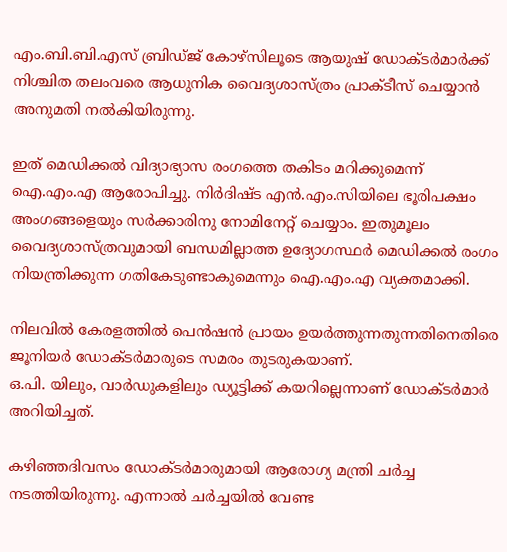എം.ബി.ബി.എസ് ബ്രിഡ്ജ് കോഴ്സിലൂടെ ആയുഷ് ഡോക്ടര്‍മാര്‍ക്ക് നിശ്ചിത തലംവരെ ആധുനിക വൈദ്യശാസ്ത്രം പ്രാക്ടീസ് ചെയ്യാന്‍ അനുമതി നല്‍കിയിരുന്നു.

ഇത് മെഡിക്കല്‍ വിദ്യാഭ്യാസ രംഗത്തെ തകിടം മറിക്കുമെന്ന് ഐ.എം.എ ആരോപിച്ചു. നിര്‍ദിഷ്ട എന്‍.എം.സിയിലെ ഭൂരിപക്ഷം അംഗങ്ങളെയും സര്‍ക്കാരിനു നോമിനേറ്റ് ചെയ്യാം. ഇതുമൂലം വൈദ്യശാസ്ത്രവുമായി ബന്ധമില്ലാത്ത ഉദ്യോഗസ്ഥര്‍ മെഡിക്കല്‍ രംഗം നിയന്ത്രിക്കുന്ന ഗതികേടുണ്ടാകുമെന്നും ഐ.എം.എ വ്യക്തമാക്കി.

നിലവില്‍ കേരളത്തില്‍ പെന്‍ഷന്‍ പ്രായം ഉയര്‍ത്തുന്നതുന്നതിനെതിരെ ജൂനിയര്‍ ഡോക്ടര്‍മാരുടെ സമരം തുടരുകയാണ്.
ഒ.പി. യിലും, വാര്‍ഡുകളിലും ഡ്യൂട്ടിക്ക് കയറില്ലെന്നാണ് ഡോക്ടര്‍മാര്‍ അറിയിച്ചത്.

കഴിഞ്ഞദിവസം ഡോക്ടര്‍മാരുമായി ആരോഗ്യ മന്ത്രി ചര്‍ച്ച നടത്തിയിരുന്നു. എന്നാല്‍ ചര്‍ച്ചയില്‍ വേണ്ട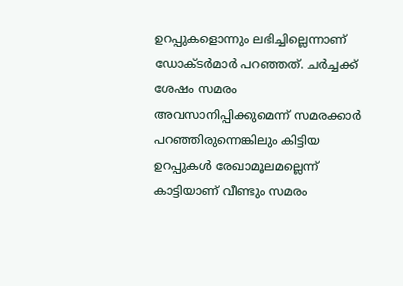ഉറപ്പുകളൊന്നും ലഭിച്ചില്ലെന്നാണ് ഡോക്ടര്‍മാര്‍ പറഞ്ഞത്. ചര്‍ച്ചക്ക് ശേഷം സമരം അവസാനിപ്പിക്കുമെന്ന് സമരക്കാര്‍ പറഞ്ഞിരുന്നെങ്കിലും കിട്ടിയ ഉറപ്പുകള്‍ രേഖാമൂലമല്ലെന്ന് കാട്ടിയാണ് വീണ്ടും സമരം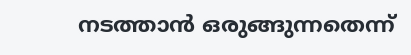നടത്താന്‍ ഒരുങ്ങുന്നതെന്ന്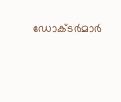ഡോക്ടര്‍മാര്‍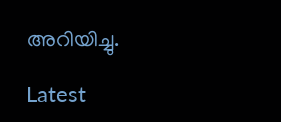അറിയിച്ചു.

Latest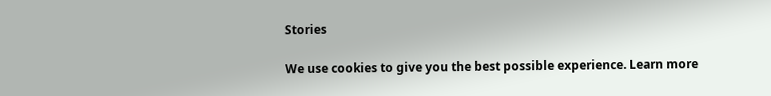Stories

We use cookies to give you the best possible experience. Learn more